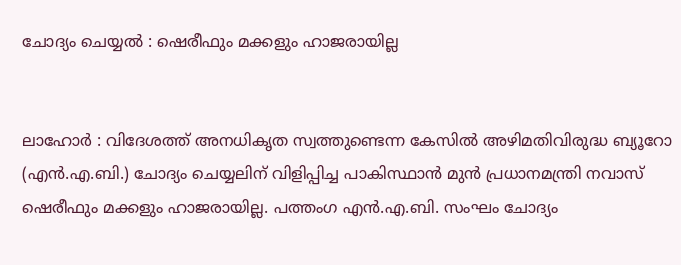ചോദ്യം ചെയ്യൽ : ഷെരീഫും മക്കളും ഹാജരായില്ല


ലാഹോർ : വിദേശത്ത്‌ അനധികൃത സ്വത്തുണ്ടെന്ന കേസിൽ‍ അഴിമതിവിരുദ്ധ ബ്യൂറോ (എൻ‍.എ.ബി.) ചോദ്യം ചെയ്യലിന് വിളിപ്പിച്ച പാകിസ്ഥാൻ മുൻ പ്രധാനമന്ത്രി നവാസ്‌ ഷെരീഫും മക്കളും ഹാജരായില്ല. പത്തംഗ എൻ‍.എ.ബി. സംഘം ചോദ്യം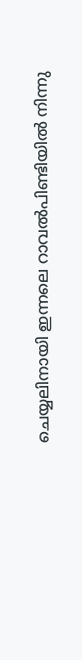ചെയ്യലിനായി ഇന്നലെ റാവൽ‍പിണ്ടിയിൽ‍ നിന്നു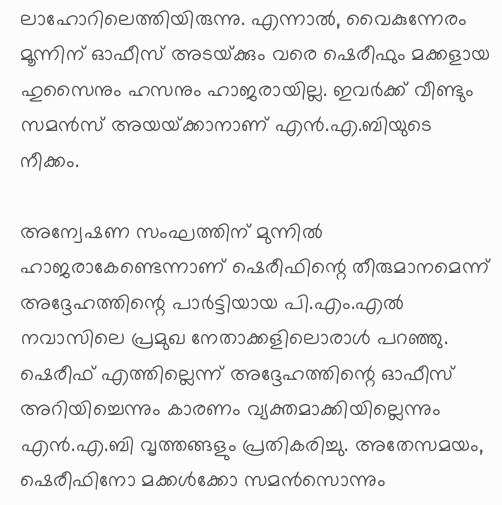ലാഹോറിലെത്തിയിരുന്നു. എന്നാൽ‍, വൈകുന്നേരം മൂന്നിന്‌ ഓഫീസ്‌ അടയ്‌ക്കും വരെ ഷെരീഫും മക്കളായ ഹുസൈനും ഹസനും ഹാജരായില്ല. ഇവർക്ക് വീണ്ടും സമൻ‍സ്‌ അയയ്‌ക്കാനാണ്‌ എൻ.എ.ബിയുടെ നീക്കം.

അന്വേഷണ സംഘത്തിന് മുന്നിൽ‍ ഹാജരാകേണ്ടെന്നാണ് ഷെരീഫിന്റെ തീരുമാനമെന്ന്‌ അദ്ദേഹത്തിന്റെ പാർ‍ട്ടിയായ പി.എം.എൽ‍ നവാസിലെ പ്രമുഖ നേതാക്കളിലൊരാൾ‍ പറഞ്ഞു. ഷെരീഫ്‌ എത്തില്ലെന്ന്‌ അദ്ദേഹത്തിന്റെ ഓഫീസ്‌ അറിയിച്ചെന്നും കാരണം വ്യക്തമാക്കിയില്ലെന്നും എൻ.എ.ബി വൃത്തങ്ങളും പ്രതികരിച്ചു. അതേസമയം, ഷെരീഫിനോ മക്കൾ‍ക്കോ സമൻ‍സൊന്നും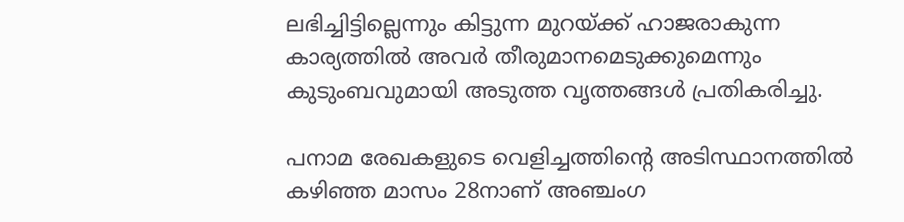ലഭിച്ചിട്ടില്ലെന്നും കിട്ടുന്ന മുറയ്‌ക്ക്‌ ഹാജരാകുന്ന കാര്യത്തിൽ‍ അവർ‍ തീരുമാനമെടുക്കുമെന്നും കുടുംബവുമായി അടുത്ത വൃത്തങ്ങൾ‍ പ്രതികരിച്ചു.

പനാമ രേഖകളുടെ വെളിച്ചത്തിന്റെ അടിസ്ഥാനത്തിൽ കഴിഞ്ഞ മാസം 28നാണ്‌ അഞ്ചംഗ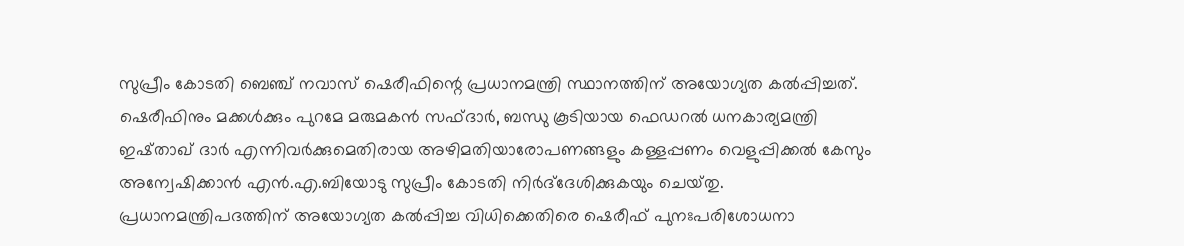സുപ്രീം കോടതി ബെഞ്ച്‌ നവാസ്‌ ഷെരീഫിന്റെ പ്രധാനമന്ത്രി സ്ഥാനത്തിന്‌ അയോഗ്യത കൽ‍പ്പിച്ചത്‌. ഷെരീഫിനും മക്കൾ‍ക്കും പുറമേ മരുമകൻ സഫ്‌ദാർ‍, ബന്ധു കൂടിയായ ഫെഡറൽ‍ ധനകാര്യമന്ത്രി ഇഷ്‌താഖ്‌ ദാർ‍ എന്നിവർ‍ക്കുമെതിരായ അഴിമതിയാരോപണങ്ങളും കള്ളപ്പണം വെളുപ്പിക്കൽ‍ കേസും അന്വേഷിക്കാൻ എൻ.എ.ബിയോടു സുപ്രീം കോടതി നിർദ്‍ദേശിക്കുകയും ചെയ്‌തു. പ്രധാനമന്ത്രിപദത്തിന്‌ അയോഗ്യത കൽ‍പ്പിച്ച വിധിക്കെതിരെ ഷെരീഫ്‌ പുനഃപരിശോധനാ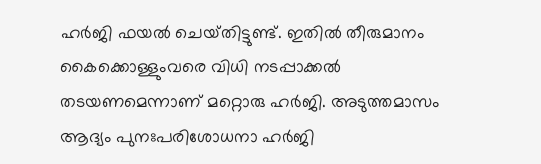ഹർ‍ജി ഫയൽ‍ ചെയ്‌തിട്ടുണ്ട്‌. ഇതിൽ‍ തീരുമാനം കൈക്കൊള്ളുംവരെ വിധി നടപ്പാക്കൽ‍ തടയണമെന്നാണ്‌ മറ്റൊരു ഹർ‍ജി. അടുത്തമാസം ആദ്യം പുനഃപരിശോധനാ ഹർ‍ജി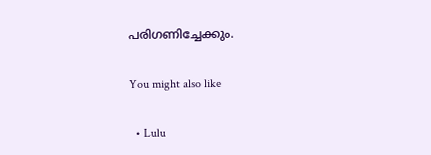പരിഗണിച്ചേക്കും.

You might also like

  • Lulu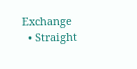Exchange
  • Straight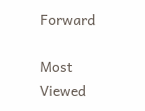Forward

Most Viewed